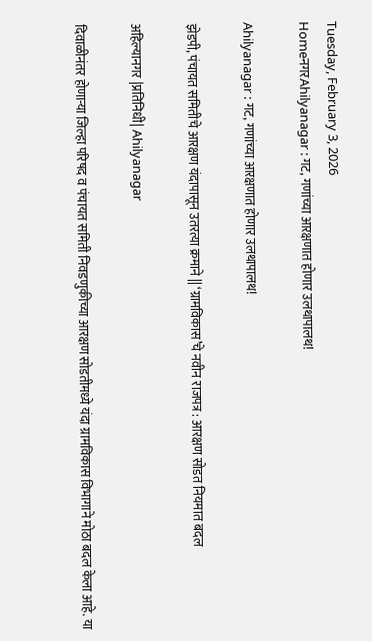Tuesday, February 3, 2026
HomeनगरAhilyanagar : गट, गणांच्या आरक्षणात होणार उलथापालथ!

Ahilyanagar : गट, गणांच्या आरक्षणात होणार उलथापालथ!

झेडपी, पंचायत समितीचे आरक्षण यंदापासून उतरत्या क्रमाने || ‘ग्रामविकास’चे नवीन राजपत्र : आरक्षण सोडत नियमात बदल

अहिल्यानगर |प्रतिनिधी| Ahilyanagar

दिवाळीनंतर होणार्‍या जिल्हा परिषद व पंचायत समिती निवडणुकीच्या आरक्षण सोडतीमध्ये यंदा ग्रामविकास विभागाने मोठा बदल केला आहे. या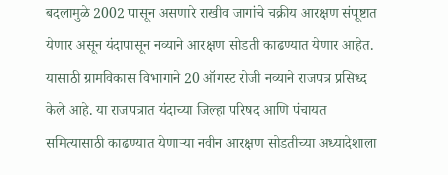बदलामुळे 2002 पासून असणारे राखीव जागांचे चक्रीय आरक्षण संपूष्टात येणार असून यंदापासून नव्याने आरक्षण सोडती काढण्यात येणार आहेत. यासाठी ग्रामविकास विभागाने 20 ऑगस्ट रोजी नव्याने राजपत्र प्रसिध्द केले आहे. या राजपत्रात यंदाच्या जिल्हा परिषद आणि पंचायत समित्यासाठी काढण्यात येणार्‍या नवीन आरक्षण सोडतीच्या अध्यादेशाला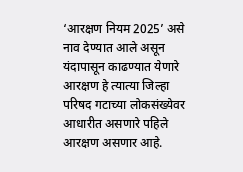‘आरक्षण नियम 2025’ असे नाव देण्यात आले असून यंदापासून काढण्यात येणारे आरक्षण हे त्यात्या जिल्हा परिषद गटाच्या लोकसंख्येवर आधारीत असणारे पहिले आरक्षण असणार आहे.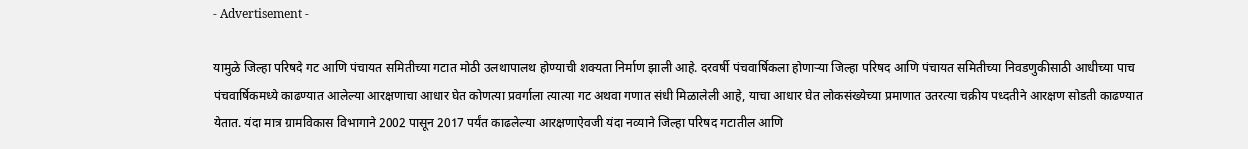- Advertisement -

यामुळे जिल्हा परिषदे गट आणि पंचायत समितीच्या गटात मोठी उलथापालथ होण्याची शक्यता निर्माण झाली आहे. दरवर्षी पंचवार्षिकला होणार्‍या जिल्हा परिषद आणि पंचायत समितीच्या निवडणुकीसाठी आधीच्या पाच पंचवार्षिकमध्ये काढण्यात आलेल्या आरक्षणाचा आधार घेत कोणत्या प्रवर्गाला त्यात्या गट अथवा गणात संधी मिळालेली आहे, याचा आधार घेत लोकसंख्येच्या प्रमाणात उतरत्या चक्रीय पध्दतीने आरक्षण सोडती काढण्यात येतात. यंदा मात्र ग्रामविकास विभागाने 2002 पासून 2017 पर्यंत काढलेल्या आरक्षणाऐवजी यंदा नव्याने जिल्हा परिषद गटातील आणि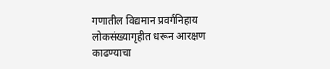गणातील विद्यमान प्रवर्गनिहाय लोकसंख्यागृहीत धरून आरक्षण काढण्याचा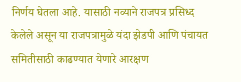निर्णय घेतला आहे. यासाठी नव्याने राजपत्र प्रसिध्द केलेले असून या राजपत्रामुळे यंदा झेडपी आणि पंचायत समितीसाठी काढण्यात येणारे आरक्षण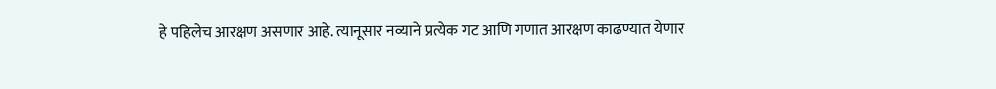हे पहिलेच आरक्षण असणार आहे. त्यानूसार नव्याने प्रत्येक गट आणि गणात आरक्षण काढण्यात येणार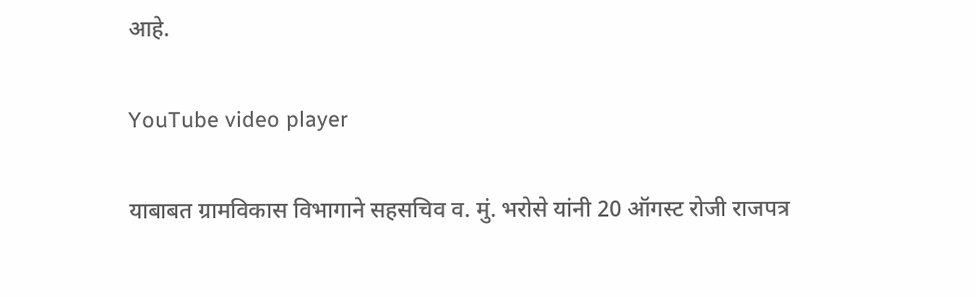आहे.

YouTube video player

याबाबत ग्रामविकास विभागाने सहसचिव व. मुं. भरोसे यांनी 20 ऑगस्ट रोजी राजपत्र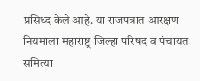प्रसिध्द केले आहे. या राजपत्रात आरक्षण नियमाला महाराष्ट्र जिल्हा परिषद व पंचायत समित्या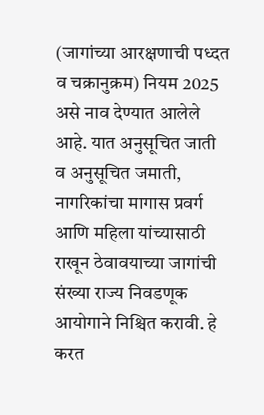(जागांच्या आरक्षणाची पध्दत व चक्रानुक्रम) नियम 2025 असे नाव देण्यात आलेले आहे. यात अनुसूचित जाती व अनुसूचित जमाती, नागरिकांचा मागास प्रवर्ग आणि महिला यांच्यासाठी राखून ठेवावयाच्या जागांची संख्या राज्य निवडणूक आयोगाने निश्चित करावी. हे करत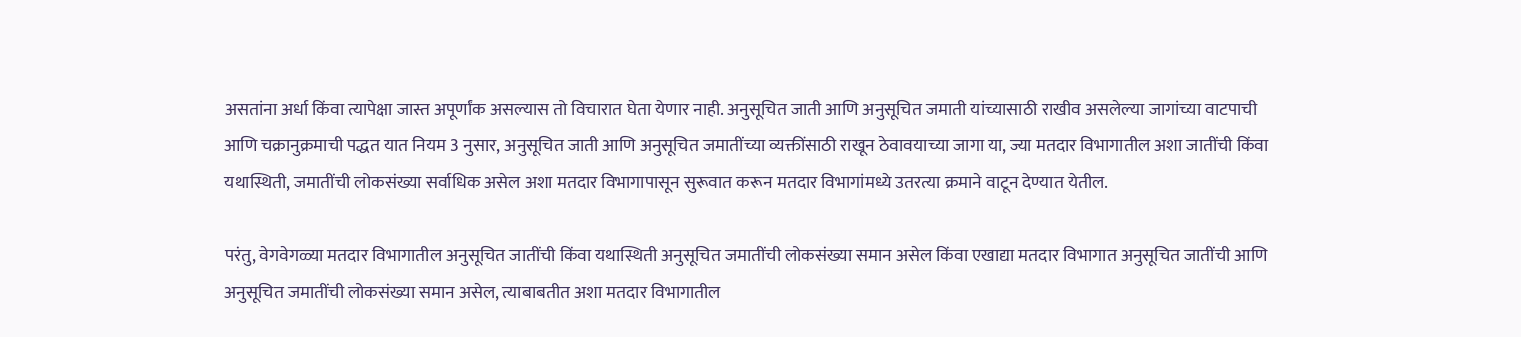असतांना अर्धा किंवा त्यापेक्षा जास्त अपूर्णांक असल्यास तो विचारात घेता येणार नाही. अनुसूचित जाती आणि अनुसूचित जमाती यांच्यासाठी राखीव असलेल्या जागांच्या वाटपाची आणि चक्रानुक्रमाची पद्धत यात नियम 3 नुसार, अनुसूचित जाती आणि अनुसूचित जमातींच्या व्यक्तींसाठी राखून ठेवावयाच्या जागा या, ज्या मतदार विभागातील अशा जातींची किंवा यथास्थिती, जमातींची लोकसंख्या सर्वाधिक असेल अशा मतदार विभागापासून सुरूवात करून मतदार विभागांमध्ये उतरत्या क्रमाने वाटून देण्यात येतील.

परंतु, वेगवेगळ्या मतदार विभागातील अनुसूचित जातींची किंवा यथास्थिती अनुसूचित जमातींची लोकसंख्या समान असेल किंवा एखाद्या मतदार विभागात अनुसूचित जातींची आणि अनुसूचित जमातींची लोकसंख्या समान असेल, त्याबाबतीत अशा मतदार विभागातील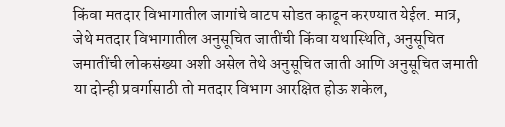किंवा मतदार विभागातील जागांचे वाटप सोडत काढून करण्यात येईल. मात्र, जेथे मतदार विभागातील अनुसूचित जातींची किंवा यथास्थिति, अनुसूचित जमातींची लोकसंख्या अशी असेल तेथे अनुसूचित जाती आणि अनुसूचित जमाती या दोन्ही प्रवर्गासाठी तो मतदार विभाग आरक्षित होऊ शकेल,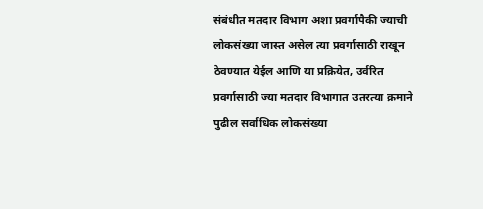संबंधीत मतदार विभाग अशा प्रवर्गापैकी ज्याची लोकसंख्या जास्त असेल त्या प्रवर्गासाठी राखून ठेवण्यात येईल आणि या प्रक्रियेत, उर्वरित प्रवर्गासाठी ज्या मतदार विभागात उतरत्या क्रमाने पुढील सर्वाधिक लोकसंख्या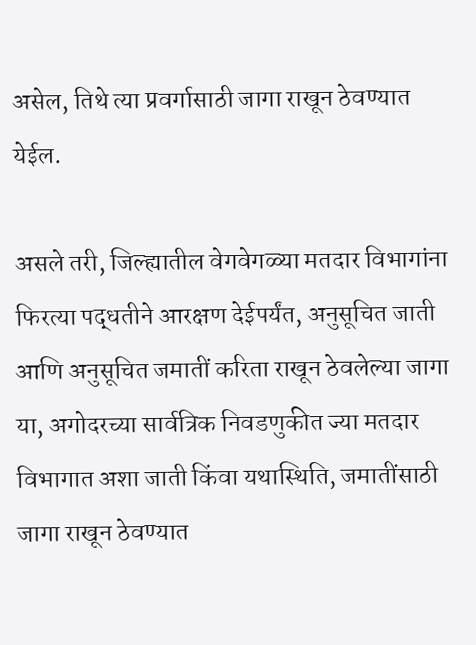असेल, तिथे त्या प्रवर्गासाठी जागा राखून ठेवण्यात येईल.

असले तरी, जिल्ह्यातील वेगवेगळ्या मतदार विभागांना फिरत्या पद्धतीने आरक्षण देईपर्यंत, अनुसूचित जाती आणि अनुसूचित जमातीं करिता राखून ठेवलेल्या जागा या, अगोदरच्या सार्वत्रिक निवडणुकीत ज्या मतदार विभागात अशा जाती किंवा यथास्थिति, जमातींसाठी जागा राखून ठेवण्यात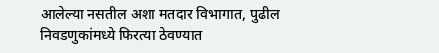आलेल्या नसतील अशा मतदार विभागात, पुढील निवडणुकांमध्ये फिरत्या ठेवण्यात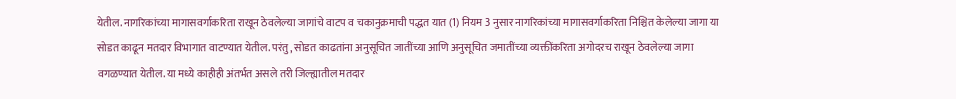येतील. नागरिकांच्या मागासवर्गाकरिता राखून ठेवलेल्या जागांचे वाटप व चकानुक्रमाची पद्धत यात (1) नियम 3 नुसार नागरिकांच्या मागासवर्गाकरिता निश्चित केलेल्या जागा या सोडत काढून मतदार विभागात वाटण्यात येतील. परंतु, सोडत काढतांना अनुसूचित जातींच्या आणि अनुसूचित जमातींच्या व्यक्तींकरिता अगोदरच राखून ठेवलेल्या जागा वगळण्यात येतील. या मध्ये काहीही अंतर्भत असले तरी जिल्ह्यातील मतदार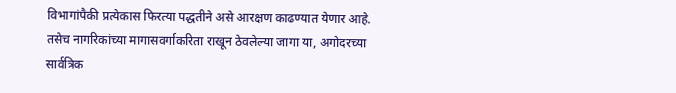विभागांपैकी प्रत्येकास फिरत्या पद्धतीने असे आरक्षण काढण्यात येणार आहे. तसेच नागरिकांच्या मागासवर्गाकरिता राखून ठेवलेल्या जागा या, अगोदरच्या सार्वत्रिक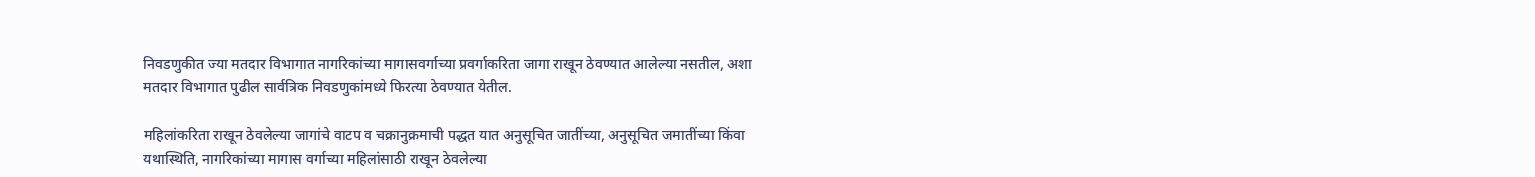निवडणुकीत ज्या मतदार विभागात नागरिकांच्या मागासवर्गाच्या प्रवर्गाकरिता जागा राखून ठेवण्यात आलेल्या नसतील, अशा मतदार विभागात पुढील सार्वत्रिक निवडणुकांमध्ये फिरत्या ठेवण्यात येतील.

महिलांकरिता राखून ठेवलेल्या जागांचे वाटप व चक्रानुक्रमाची पद्धत यात अनुसूचित जातींच्या, अनुसूचित जमातींच्या किंवा यथास्थिति, नागरिकांच्या मागास वर्गाच्या महिलांसाठी राखून ठेवलेल्या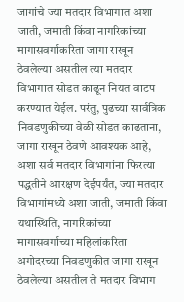जागांचे ज्या मतदार विभागात अशा जाती, जमाती किंवा नागरिकांच्या मागासवर्गाकरिता जागा राखून ठेवलेल्या असतील त्या मतदार विभागात सोडत काढून नियत वाटप करण्यात येईल. परंतु, पुढच्या सार्वत्रिक निवडणुकीच्या वेळी सोडत काढताना, जागा राखून ठेवणे आवश्यक आहे, अशा सर्व मतदार विभागांना फिरत्या पद्धतीने आरक्षण देईपर्यंत, ज्या मतदार विभागांमध्ये अशा जाती, जमाती किंवा यथास्थिति, नागरिकांच्या मागासवर्गाच्या महिलांकरिता अगोदरच्या निवडणुकीत जागा राखून ठेवलेल्या असतील ते मतदार विभाग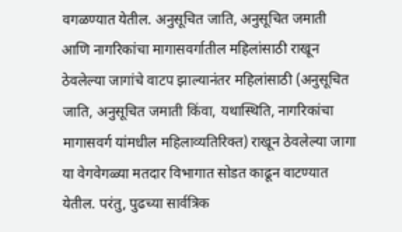वगळण्यात येतील. अनुसूचित जाति, अनुसूचित जमाती आणि नागरिकांचा मागासवर्गातील महिलांसाठी राखून ठेवलेल्या जागांचे वाटप झाल्यानंतर महिलांसाठी (अनुसूचित जाति, अनुसूचित जमाती किंवा, यथास्थिति, नागरिकांचा मागासवर्ग यांमधील महिलाव्यतिरिक्त) राखून ठेवलेल्या जागा या वेगवेगळ्या मतदार विभागात सोडत काढून वाटण्यात येतील. परंतु, पुढच्या सार्वत्रिक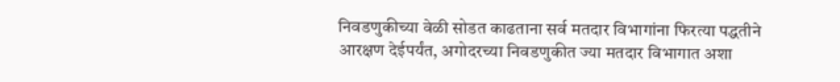निवडणुकीच्या वेळी सोडत काढताना सर्व मतदार विभागांना फिरत्या पद्धतीने आरक्षण देईपर्यंत, अगोदरच्या निवडणुकीत ज्या मतदार विभागात अशा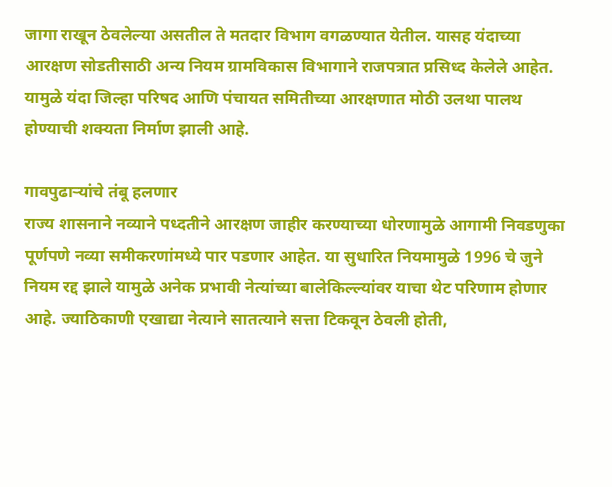जागा राखून ठेवलेल्या असतील ते मतदार विभाग वगळण्यात येतील. यासह यंदाच्या आरक्षण सोडतीसाठी अन्य नियम ग्रामविकास विभागाने राजपत्रात प्रसिध्द केलेले आहेत. यामुळे यंदा जिल्हा परिषद आणि पंचायत समितीच्या आरक्षणात मोठी उलथा पालथ होण्याची शक्यता निर्माण झाली आहे.

गावपुढार्‍यांचे तंबू हलणार
राज्य शासनाने नव्याने पध्दतीने आरक्षण जाहीर करण्याच्या धोरणामुळे आगामी निवडणुका पूर्णपणे नव्या समीकरणांमध्ये पार पडणार आहेत. या सुधारित नियमामुळे 1996 चे जुने नियम रद्द झाले यामुळे अनेक प्रभावी नेत्यांच्या बालेकिल्ल्यांवर याचा थेट परिणाम होणार आहे. ज्याठिकाणी एखाद्या नेत्याने सातत्याने सत्ता टिकवून ठेवली होती,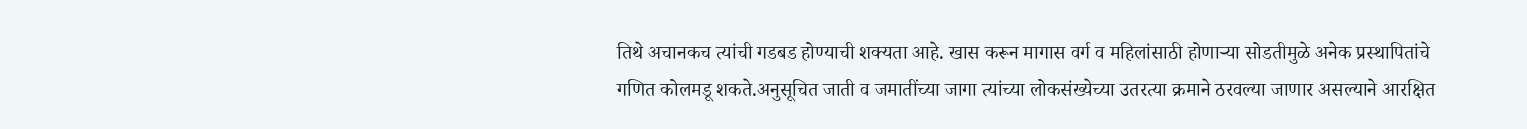तिथे अचानकच त्यांची गडबड होण्याची शक्यता आहे. खास करून मागास वर्ग व महिलांसाठी होणार्‍या सोडतीमुळे अनेक प्रस्थापितांचे गणित कोलमडू शकते.अनुसूचित जाती व जमातींच्या जागा त्यांच्या लोकसंख्येच्या उतरत्या क्रमाने ठरवल्या जाणार असल्याने आरक्षित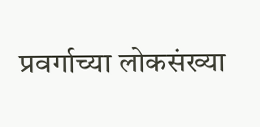प्रवर्गाच्या लोकसंख्या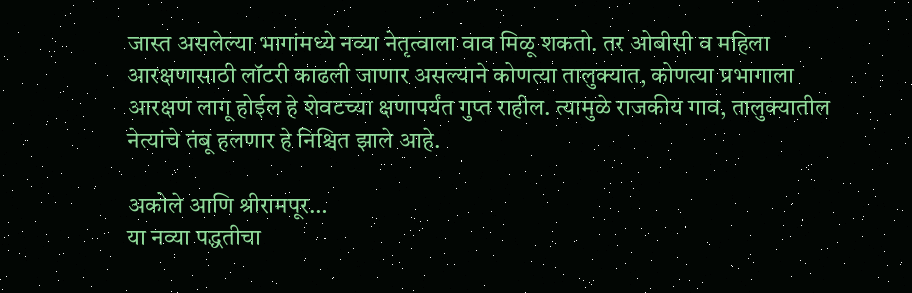जास्त असलेल्या भागांमध्ये नव्या नेतृत्वाला वाव मिळू शकतो. तर ओबीसी व महिला आरक्षणासाठी लॉटरी काढली जाणार असल्याने कोणत्या तालुक्यात, कोणत्या प्रभागाला आरक्षण लागू होईल हे शेवटच्या क्षणापर्यंत गुप्त राहील. त्यामुळे राजकीय गाव, तालुक्यातील नेत्यांचे तंबू हलणार हे निश्चित झाले आहे.

अकोले आणि श्रीरामपूर…
या नव्या पद्धतीचा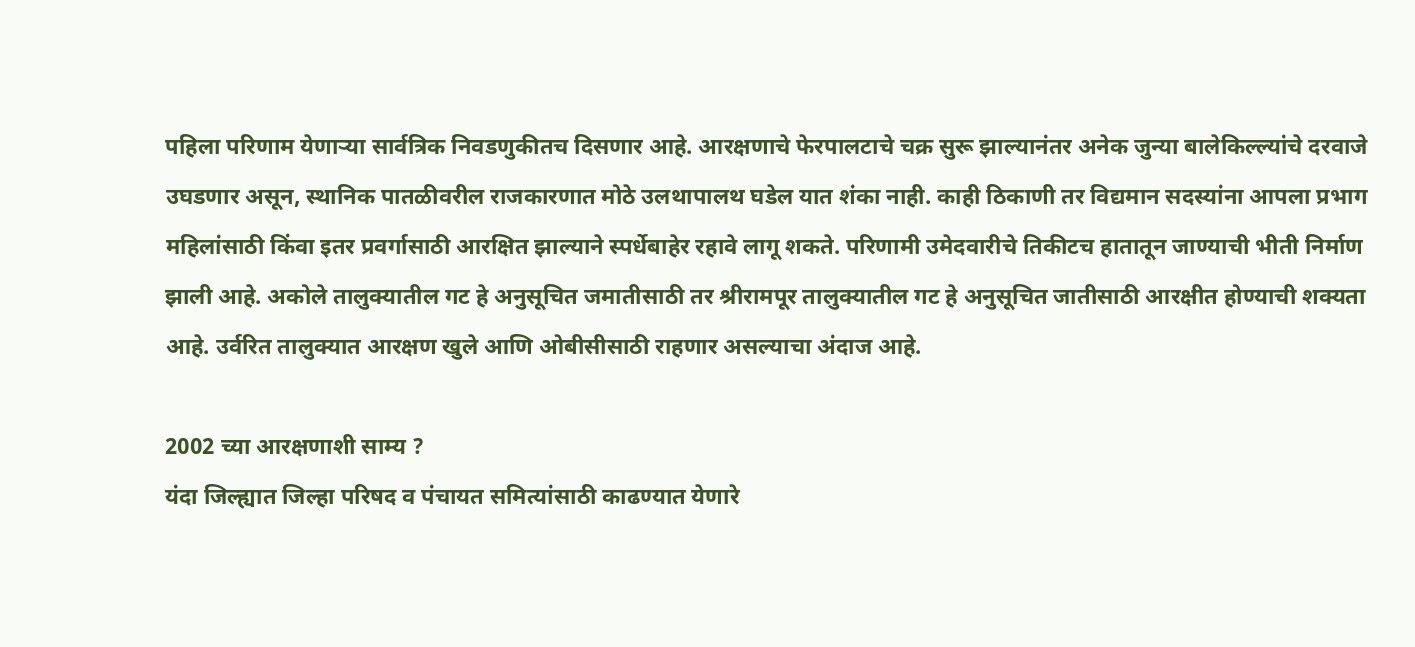पहिला परिणाम येणार्‍या सार्वत्रिक निवडणुकीतच दिसणार आहे. आरक्षणाचे फेरपालटाचे चक्र सुरू झाल्यानंतर अनेक जुन्या बालेकिल्ल्यांचे दरवाजे उघडणार असून, स्थानिक पातळीवरील राजकारणात मोठे उलथापालथ घडेल यात शंका नाही. काही ठिकाणी तर विद्यमान सदस्यांना आपला प्रभाग महिलांसाठी किंवा इतर प्रवर्गासाठी आरक्षित झाल्याने स्पर्धेबाहेर रहावे लागू शकते. परिणामी उमेदवारीचे तिकीटच हातातून जाण्याची भीती निर्माण झाली आहे. अकोले तालुक्यातील गट हे अनुसूचित जमातीसाठी तर श्रीरामपूर तालुक्यातील गट हे अनुसूचित जातीसाठी आरक्षीत होण्याची शक्यता आहे. उर्वरित तालुक्यात आरक्षण खुले आणि ओबीसीसाठी राहणार असल्याचा अंदाज आहे.

2002 च्या आरक्षणाशी साम्य ?
यंदा जिल्ह्यात जिल्हा परिषद व पंचायत समित्यांसाठी काढण्यात येणारे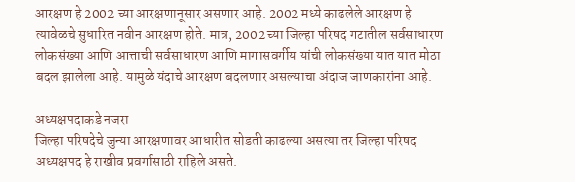आरक्षण हे 2002 च्या आरक्षणानूसार असणार आहे. 2002 मध्ये काढलेले आरक्षण हे त्यावेळचे सुधारित नवीन आरक्षण होते. मात्र, 2002 च्या जिल्हा परिषद गटातील सर्वसाधारण लोकसंख्या आणि आत्ताची सर्वसाधारण आणि मागासवर्गीय यांची लोकसंख्या यात यात मोठा बदल झालेला आहे. यामुळे यंदाचे आरक्षण बदलणार असल्याचा अंदाज जाणकारांना आहे.

अध्यक्षपदाकडे नजरा
जिल्हा परिषदेचे जुन्या आरक्षणावर आधारीत सोडती काढल्या असत्या तर जिल्हा परिषद अध्यक्षपद हे राखीव प्रवर्गासाठी राहिले असते.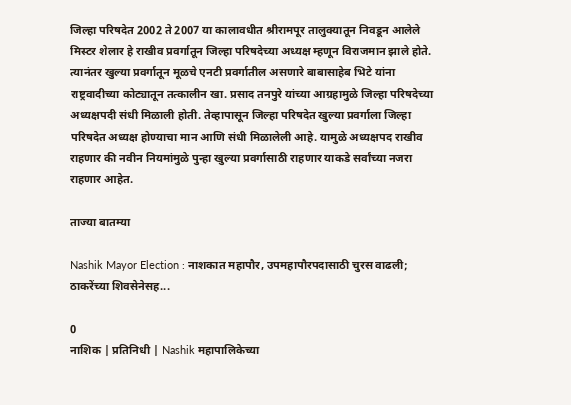जिल्हा परिषदेत 2002 ते 2007 या कालावधीत श्रीरामपूर तालुक्यातून निवडून आलेले मिस्टर शेलार हे राखीव प्रवर्गातून जिल्हा परिषदेच्या अध्यक्ष म्हणून विराजमान झाले होते. त्यानंतर खुल्या प्रवर्गातून मूळचे एनटी प्रवर्गातील असणारे बाबासाहेब भिटे यांना राष्ट्रवादीच्या कोट्यातून तत्कालीन खा. प्रसाद तनपुरे यांच्या आग्रहामुळे जिल्हा परिषदेच्या अध्यक्षपदी संधी मिळाली होती. तेव्हापासून जिल्हा परिषदेत खुल्या प्रवर्गाला जिल्हा परिषदेत अध्यक्ष होण्याचा मान आणि संधी मिळालेली आहे. यामुळे अध्यक्षपद राखीव राहणार की नवीन नियमांमुळे पुन्हा खुल्या प्रवर्गासाठी राहणार याकडे सर्वांच्या नजरा राहणार आहेत.

ताज्या बातम्या

Nashik Mayor Election : नाशकात महापौर, उपमहापौरपदासाठी चुरस वाढली; ठाकरेंच्या शिवसेनेसह...

0
नाशिक | प्रतिनिधी | Nashik महापालिकेच्या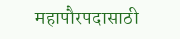महापौरपदासाठी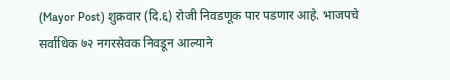(Mayor Post) शुक्रवार (दि.६) रोजी निवडणूक पार पडणार आहे. भाजपचे सर्वाधिक ७२ नगरसेवक निवडून आल्याने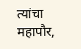त्यांचा महापौर,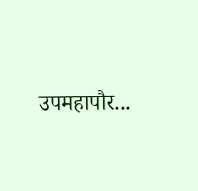उपमहापौर...